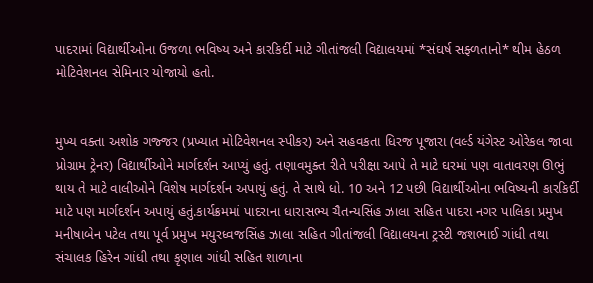પાદરામાં વિદ્યાર્થીઓના ઉજળા ભવિષ્ય અને કારકિર્દી માટે ગીતાંજલી વિદ્યાલયમાં *સંઘર્ષ સફ્ળતાનો* થીમ હેઠળ મોટિવેશનલ સેમિનાર યોજાયો હતો.


મુખ્ય વક્તા અશોક ગજ્જર (પ્રખ્યાત મોટિવેશનલ સ્પીકર) અને સહવકતા ધિરજ પૂજારા (વર્લ્ડ યંગેસ્ટ ઓરેકલ જાવા પ્રોગ્રામ ટ્રેનર) વિદ્યાર્થીઓને માર્ગદર્શન આપ્યું હતું. તણાવમુક્ત રીતે પરીક્ષા આપે તે માટે ઘરમાં પણ વાતાવરણ ઊભું થાય તે માટે વાલીઓને વિશેષ માર્ગદર્શન અપાયું હતું. તે સાથે ધો. 10 અને 12 પછી વિદ્યાર્થીઓના ભવિષ્યની કારકિર્દી માટે પણ માર્ગદર્શન અપાયું હતું.કાર્યક્રમમાં પાદરાના ધારાસભ્ય ચૈતન્યસિંહ ઝાલા સહિત પાદરા નગર પાલિકા પ્રમુખ મનીષાબેન પટેલ તથા પૂર્વ પ્રમુખ મયુરધ્વજસિંહ ઝાલા સહિત ગીતાંજલી વિદ્યાલયના ટ્રસ્ટી જશભાઈ ગાંધી તથા સંચાલક હિરેન ગાંધી તથા કૃણાલ ગાંધી સહિત શાળાના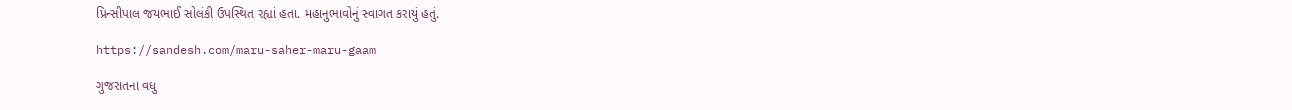પ્રિન્સીપાલ જયભાઈ સોલંકી ઉપસ્થિત રહ્યાં હતા. મહાનુભાવોનું સ્વાગત કરાયું હતું.

https://sandesh.com/maru-saher-maru-gaam

ગુજરાતના વધુ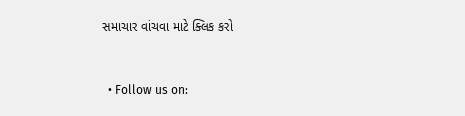સમાચાર વાંચવા માટે ક્લિક કરો


  • Follow us on: